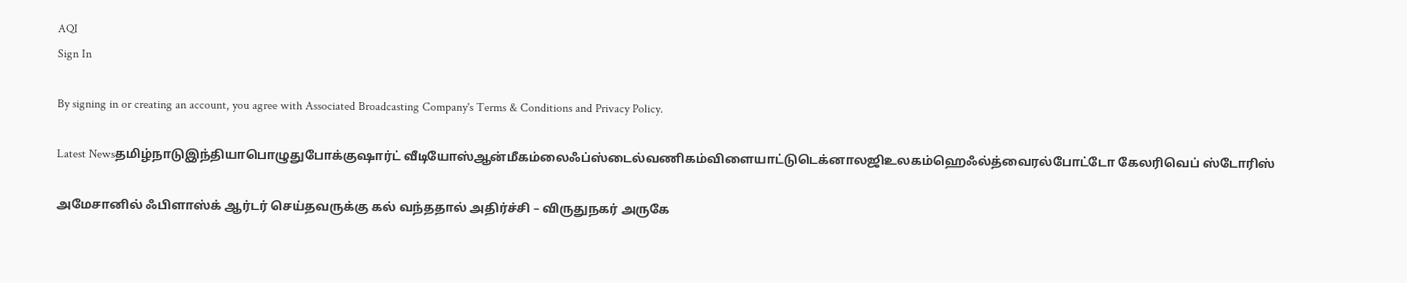AQI
Sign In

By signing in or creating an account, you agree with Associated Broadcasting Company's Terms & Conditions and Privacy Policy.

Latest Newsதமிழ்நாடுஇந்தியாபொழுதுபோக்குஷார்ட் வீடியோஸ்ஆன்மீகம்லைஃப்ஸ்டைல்வணிகம்விளையாட்டுடெக்னாலஜிஉலகம்ஹெஃல்த்வைரல்போட்டோ கேலரிவெப் ஸ்டோரிஸ்

அமேசானில் ஃபிளாஸ்க் ஆர்டர் செய்தவருக்கு கல் வந்ததால் அதிர்ச்சி – விருதுநகர் அருகே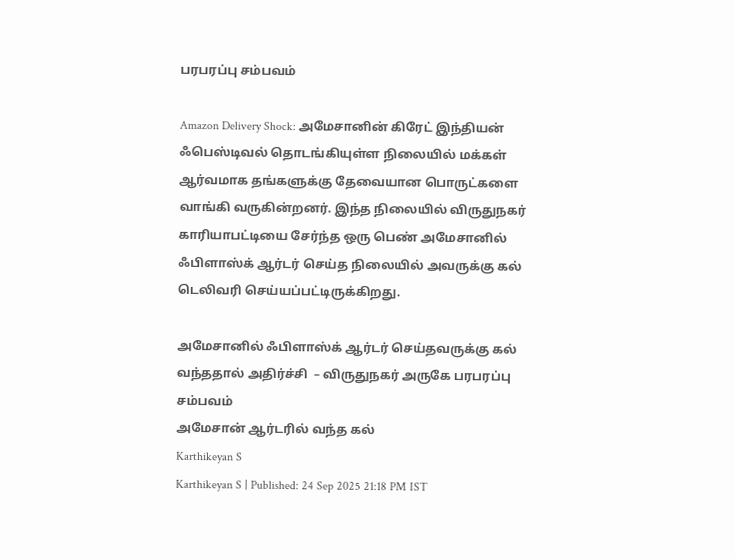பரபரப்பு சம்பவம்

Amazon Delivery Shock: அமேசானின் கிரேட் இந்தியன் ஃபெஸ்டிவல் தொடங்கியுள்ள நிலையில் மக்கள் ஆர்வமாக தங்களுக்கு தேவையான பொருட்களை வாங்கி வருகின்றனர். இந்த நிலையில் விருதுநகர் காரியாபட்டியை சேர்ந்த ஒரு பெண் அமேசானில் ஃபிளாஸ்க் ஆர்டர் செய்த நிலையில் அவருக்கு கல் டெலிவரி செய்யப்பட்டிருக்கிறது.

அமேசானில் ஃபிளாஸ்க் ஆர்டர் செய்தவருக்கு கல் வந்ததால் அதிர்ச்சி  – விருதுநகர் அருகே பரபரப்பு சம்பவம்
அமேசான் ஆர்டரில் வந்த கல்
Karthikeyan S
Karthikeyan S | Published: 24 Sep 2025 21:18 PM IST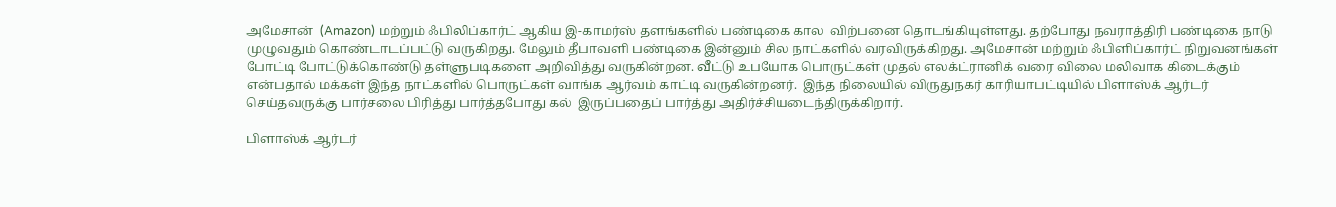அமேசான்  (Amazon) மற்றும் ஃபிலிப்கார்ட் ஆகிய இ-காமர்ஸ் தளங்களில் பண்டிகை கால  விற்பனை தொடங்கியுள்ளது. தற்போது நவராத்திரி பண்டிகை நாடு முழுவதும் கொண்டாடப்பட்டு வருகிறது. மேலும் தீபாவளி பண்டிகை இன்னும் சில நாட்களில் வரவிருக்கிறது. அமேசான் மற்றும் ஃபிளிப்கார்ட் நிறுவனங்கள் போட்டி போட்டுக்கொண்டு தள்ளுபடிகளை அறிவித்து வருகின்றன. வீட்டு உபயோக பொருட்கள் முதல் எலக்ட்ரானிக் வரை விலை மலிவாக கிடைக்கும் என்பதால் மக்கள் இந்த நாட்களில் பொருட்கள் வாங்க ஆர்வம் காட்டி வருகின்றனர்.  இந்த நிலையில் விருதுநகர் காரியாபட்டியில் பிளாஸ்க் ஆர்டர் செய்தவருக்கு பார்சலை பிரித்து பார்த்தபோது கல்  இருப்பதைப் பார்த்து அதிர்ச்சியடைந்திருக்கிறார்.

பிளாஸ்க் ஆர்டர்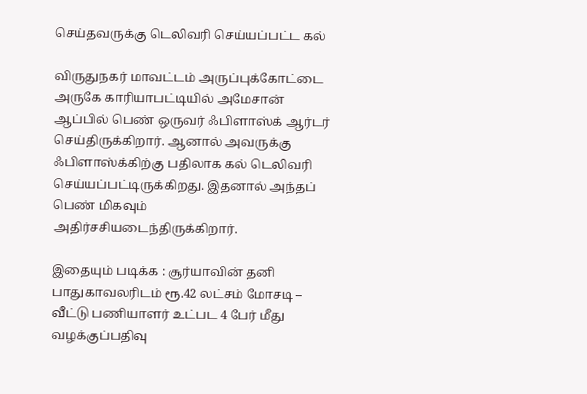செய்தவருக்கு டெலிவரி செய்யப்பட்ட கல்

விருதுநகர் மாவட்டம் அருப்புக்கோட்டை அருகே காரியாபட்டியில் அமேசான் ஆப்பில் பெண் ஒருவர் ஃபிளாஸ்க் ஆர்டர் செய்திருக்கிறார். ஆனால் அவருக்கு ஃபிளாஸ்க்கிற்கு பதிலாக கல் டெலிவரி செய்யப்பட்டிருக்கிறது. இதனால் அந்தப் பெண் மிகவும் அதிர்சசியடைந்திருக்கிறார்.

இதையும் படிக்க : சூர்யாவின் தனி பாதுகாவலரிடம் ரூ.42 லட்சம் மோசடி – வீட்டு பணியாளர் உட்பட 4 பேர் மீது வழக்குப்பதிவு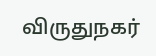விருதுநகர்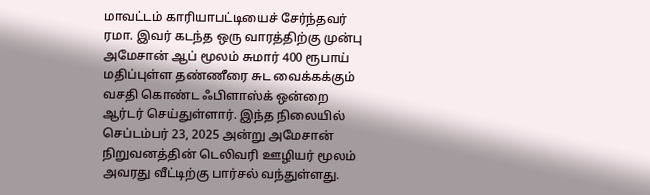மாவட்டம் காரியாபட்டியைச் சேர்ந்தவர் ரமா. இவர் கடந்த ஒரு வாரத்திற்கு முன்பு அமேசான் ஆப் மூலம் சுமார் 400 ரூபாய் மதிப்புள்ள தண்ணீரை சுட வைக்கக்கும் வசதி கொண்ட ஃபிளாஸ்க் ஒன்றை ஆர்டர் செய்துள்ளார். இந்த நிலையில் செப்டம்பர் 23, 2025 அன்று அமேசான் நிறுவனத்தின் டெலிவரி ஊழியர் மூலம் அவரது வீட்டிற்கு பார்சல் வந்துள்ளது.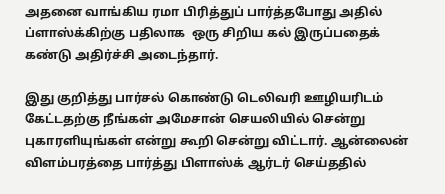அதனை வாங்கிய ரமா பிரித்துப் பார்த்தபோது அதில் ப்ளாஸ்க்கிற்கு பதிலாக  ஒரு சிறிய கல் இருப்பதைக் கண்டு அதிர்ச்சி அடைந்தார்.

இது குறித்து பார்சல் கொண்டு டெலிவரி ஊழியரிடம் கேட்டதற்கு நீங்கள் அமேசான் செயலியில் சென்று புகாரளியுங்கள் என்று கூறி சென்று விட்டார். ஆன்லைன் விளம்பரத்தை பார்த்து பிளாஸ்க் ஆர்டர் செய்ததில்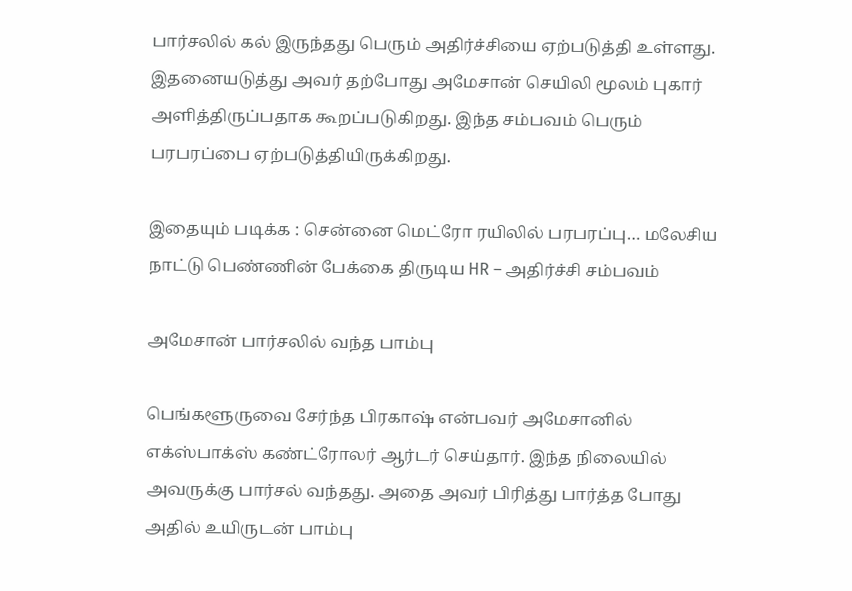பார்சலில் கல் இருந்தது பெரும் அதிர்ச்சியை ஏற்படுத்தி உள்ளது. இதனையடுத்து அவர் தற்போது அமேசான் செயிலி மூலம் புகார் அளித்திருப்பதாக கூறப்படுகிறது. இந்த சம்பவம் பெரும் பரபரப்பை ஏற்படுத்தியிருக்கிறது.

இதையும் படிக்க : சென்னை மெட்ரோ ரயிலில் பரபரப்பு… மலேசிய நாட்டு பெண்ணின் பேக்கை திருடிய HR – அதிர்ச்சி சம்பவம்

அமேசான் பார்சலில் வந்த பாம்பு

பெங்களூருவை சேர்ந்த பிரகாஷ் என்பவர் அமேசானில் எக்ஸ்பாக்ஸ் கண்ட்ரோலர் ஆர்டர் செய்தார். இந்த நிலையில் அவருக்கு பார்சல் வந்தது. அதை அவர் பிரித்து பார்த்த போது அதில் உயிருடன் பாம்பு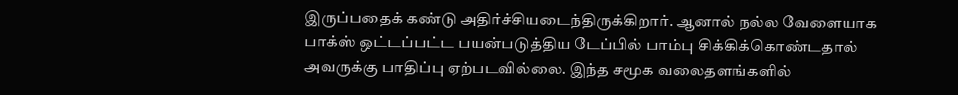இருப்பதைக் கண்டு அதிர்ச்சியடைந்திருக்கிறார். ஆனால் நல்ல வேளையாக பாக்ஸ் ஒட்டப்பட்ட பயன்படுத்திய டேப்பில் பாம்பு சிக்கிக்கொண்டதால் அவருக்கு பாதிப்பு ஏற்படவில்லை. இந்த சமூக வலைதளங்களில்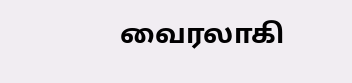வைரலாகி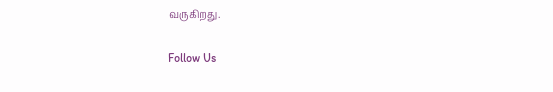வருகிறது.

Follow Us